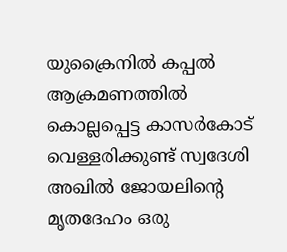യുക്രൈനിൽ കപ്പൽ ആക്രമണത്തിൽ കൊല്ലപ്പെട്ട കാസർകോട് വെള്ളരിക്കുണ്ട് സ്വദേശി അഖിൽ ജോയലിന്റെ മൃതദേഹം ഒരു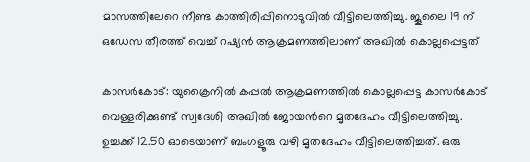മാസത്തിലേറെ നീണ്ട കാത്തിരിപ്പിനൊടുവിൽ വീട്ടിലെത്തിച്ചു. ജൂലൈ 19 ന് ഒഡേസ തീരത്ത് വെച്ച് റഷ്യൻ ആക്രമണത്തിലാണ് അഖിൽ കൊല്ലപ്പെട്ടത്

കാസർകോട്: യുക്രൈനില്‍ കപ്പൽ ആക്രമണത്തിൽ കൊല്ലപ്പെട്ട കാസർകോട് വെള്ളരിക്കുണ്ട് സ്വദേശി അഖിൽ ജോയന്‍റെ മൃതദേഹം വീട്ടിലെത്തിച്ചു. ഉച്ചക്ക് 12.50 ഓടെയാണ് ബംഗളൂരു വഴി മൃതദേഹം വീട്ടിലെത്തിച്ചത്. ഒരു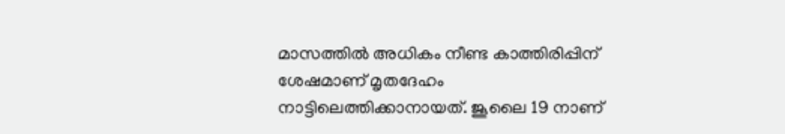മാസത്തിൽ അധികം നീണ്ട കാത്തിരിപ്പിന് ശേഷമാണ് മൃതദേഹം നാട്ടിലെത്തിക്കാനായത്. ജൂലൈ 19 നാണ്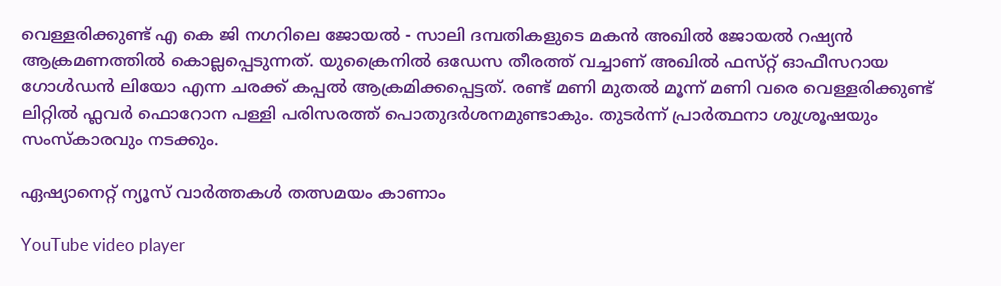വെള്ളരിക്കുണ്ട് എ കെ ജി നഗറിലെ ജോയല്‍ - സാലി ദമ്പതികളുടെ മകന്‍ അഖില്‍ ജോയൽ റഷ്യൻ ആക്രമണത്തില്‍ കൊല്ലപ്പെടുന്നത്. യുക്രൈനിൽ ഒഡേസ തീരത്ത് വച്ചാണ് അഖിൽ ഫസ്‌റ്റ് ഓഫീസറായ ഗോൾഡൻ ലിയോ എന്ന ചരക്ക് കപ്പൽ ആക്രമിക്കപ്പെട്ടത്. രണ്ട് മണി മുതൽ മൂന്ന് മണി വരെ വെള്ളരിക്കുണ്ട് ലിറ്റിൽ ഫ്ലവർ ഫൊറോന പള്ളി പരിസരത്ത് പൊതുദർശനമുണ്ടാകും. തുടർന്ന് പ്രാർത്ഥനാ ശുശ്രൂഷയും സംസ്കാരവും നടക്കും.

ഏഷ്യാനെറ്റ് ന്യൂസ് വാർത്തകൾ തത്സമയം കാണാം

YouTube video player